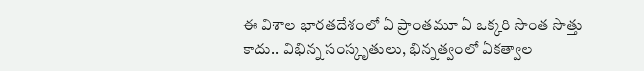ఈ విశాల భారతదేశంలో ఏ ప్రాంతమూ ఏ ఒక్కరి సొంత సొత్తు కాదు.. విభిన్న సంస్కృతులు, భిన్నత్వంలో ఏకత్వాల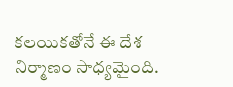కలయికతోనే ఈ దేశ నిర్మాణం సాధ్యమైంది.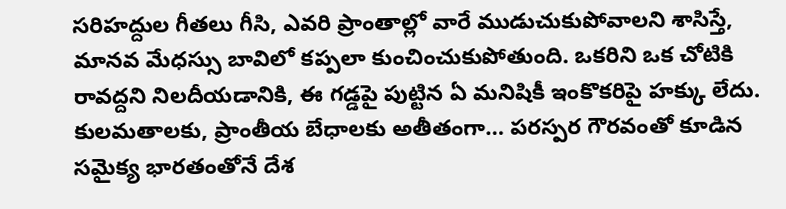సరిహద్దుల గీతలు గీసి, ఎవరి ప్రాంతాల్లో వారే ముడుచుకుపోవాలని శాసిస్తే, మానవ మేధస్సు బావిలో కప్పలా కుంచించుకుపోతుంది. ఒకరిని ఒక చోటికి రావద్దని నిలదీయడానికి, ఈ గడ్డపై పుట్టిన ఏ మనిషికీ ఇంకొకరిపై హక్కు లేదు. కులమతాలకు, ప్రాంతీయ బేధాలకు అతీతంగా… పరస్పర గౌరవంతో కూడిన సమైక్య భారతంతోనే దేశ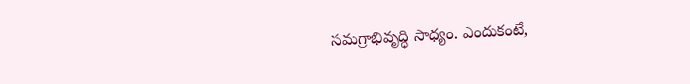సమగ్రాభివృద్ధి సాధ్యం. ఎందుకంటే,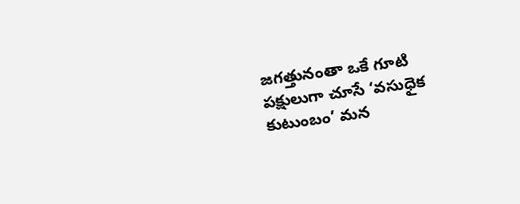జగత్తునంతా ఒకే గూటి పక్షులుగా చూసే ‘వసుధైక కుటుంబం’ మన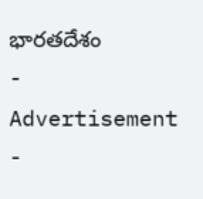భారతదేశం
- Advertisement -